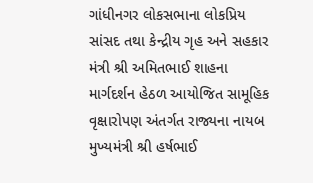ગાંધીનગર લોકસભાના લોકપ્રિય સાંસદ તથા કેન્દ્રીય ગૃહ અને સહકાર મંત્રી શ્રી અમિતભાઈ શાહના માર્ગદર્શન હેઠળ આયોજિત સામૂહિક વૃક્ષારોપણ અંતર્ગત રાજ્યના નાયબ મુખ્યમંત્રી શ્રી હર્ષભાઈ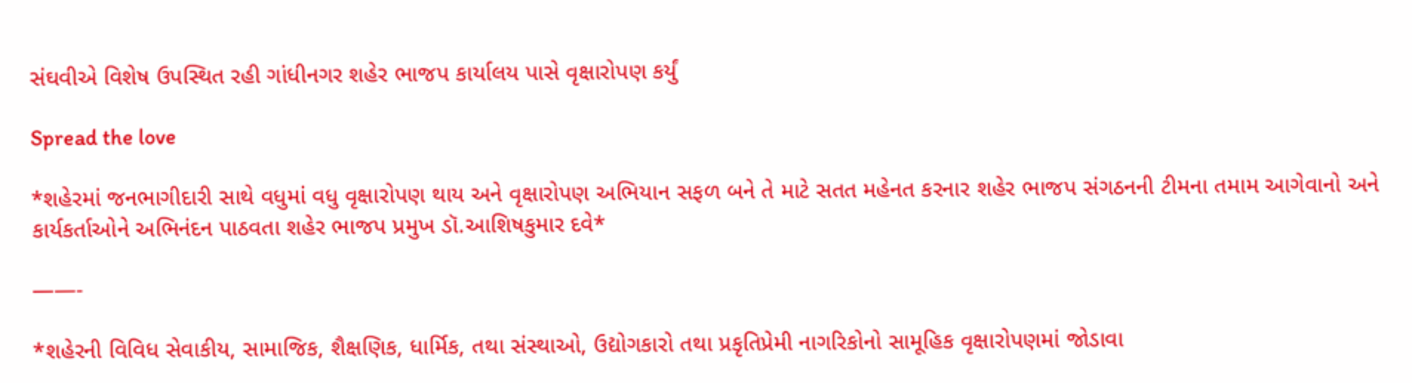સંઘવીએ વિશેષ ઉપસ્થિત રહી ગાંધીનગર શહેર ભાજપ કાર્યાલય પાસે વૃક્ષારોપણ કર્યું

Spread the love

*શહેરમાં જનભાગીદારી સાથે વધુમાં વધુ વૃક્ષારોપણ થાય અને વૃક્ષારોપણ અભિયાન સફળ બને તે માટે સતત મહેનત કરનાર શહેર ભાજપ સંગઠનની ટીમના તમામ આગેવાનો અને કાર્યકર્તાઓને અભિનંદન પાઠવતા શહેર ભાજપ પ્રમુખ ડૉ.આશિષકુમાર દવે*

——-

*શહેરની વિવિધ સેવાકીય, સામાજિક, શૈક્ષણિક, ધાર્મિક, તથા સંસ્થાઓ, ઉદ્યોગકારો તથા પ્રકૃતિપ્રેમી નાગરિકોનો સામૂહિક વૃક્ષારોપણમાં જોડાવા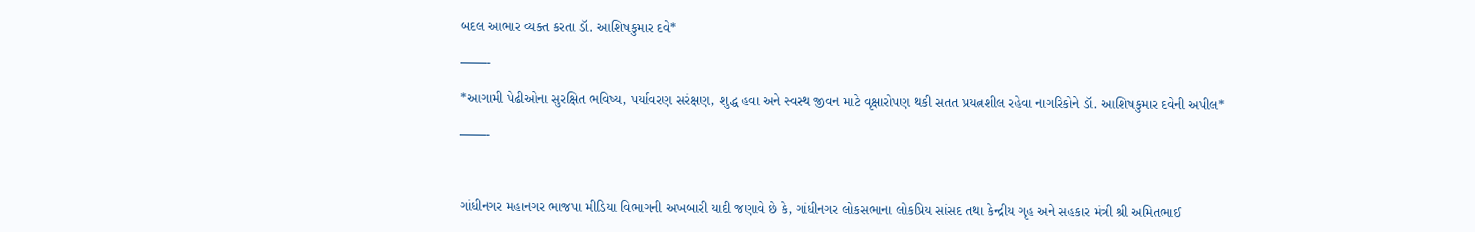બદલ આભાર વ્યક્ત કરતા ડૉ. આશિષકુમાર દવે*

——-

*આગામી પેઢીઓના સુરક્ષિત ભવિષ્ય, પર્યાવરણ સરંક્ષણ, શુદ્ધ હવા અને સ્વસ્થ જીવન માટે વૃક્ષારોપણ થકી સતત પ્રયત્નશીલ રહેવા નાગરિકોને ડૉ. આશિષકુમાર દવેની અપીલ*

——-



ગાંધીનગર મહાનગર ભાજપા મીડિયા વિભાગની અખબારી યાદી જણાવે છે કે, ગાંધીનગર લોકસભાના લોકપ્રિય સાંસદ તથા કેન્દ્રીય ગૃહ અને સહકાર મંત્રી શ્રી અમિતભાઈ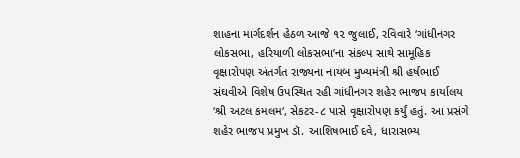શાહના માર્ગદર્શન હેઠળ આજે ૧૨ જુલાઈ, રવિવારે ‘ગાંધીનગર લોકસભા, હરિયાળી લોકસભા’ના સંકલ્પ સાથે સામૂહિક વૃક્ષારોપણ અંતર્ગત રાજ્યના નાયબ મુખ્યમંત્રી શ્રી હર્ષભાઈ સંઘવીએ વિશેષ ઉપસ્થિત રહી ગાંધીનગર શહેર ભાજપ કાર્યાલય ‘શ્રી અટલ કમલમ‘, સેકટર-૮ પાસે વૃક્ષારોપણ કર્યું હતું. આ પ્રસંગે શહેર ભાજપ પ્રમુખ ડૉ. આશિષભાઈ દવે, ધારાસભ્ય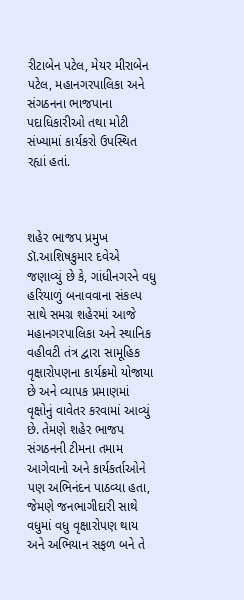રીટાબેન પટેલ, મેયર મીરાબેન પટેલ, મહાનગરપાલિકા અને સંગઠનના ભાજપાના પદાધિકારીઓ તથા મોટી સંખ્યામાં કાર્યકરો ઉપસ્થિત રહ્યાં હતાં.



શહેર ભાજપ પ્રમુખ ડૉ.આશિષકુમાર દવેએ જણાવ્યું છે કે, ગાંધીનગરને વધુ હરિયાળું બનાવવાના સંકલ્પ સાથે સમગ્ર શહેરમાં આજે મહાનગરપાલિકા અને સ્થાનિક વહીવટી તંત્ર દ્વારા સામૂહિક વૃક્ષારોપણના કાર્યક્રમો યોજાયા છે અને વ્યાપક પ્રમાણમાં વૃક્ષોનું વાવેતર કરવામાં આવ્યું છે. તેમણે શહેર ભાજપ સંગઠનની ટીમના તમામ આગેવાનો અને કાર્યકર્તાઓને પણ અભિનંદન પાઠવ્યા હતા, જેમણે જનભાગીદારી સાથે વધુમાં વધુ વૃક્ષારોપણ થાય અને અભિયાન સફળ બને તે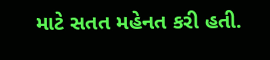માટે સતત મહેનત કરી હતી.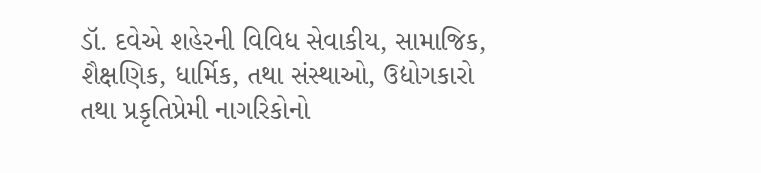ડૉ. દવેએ શહેરની વિવિધ સેવાકીય, સામાજિક, શૈક્ષણિક, ધાર્મિક, તથા સંસ્થાઓ, ઉદ્યોગકારો તથા પ્રકૃતિપ્રેમી નાગરિકોનો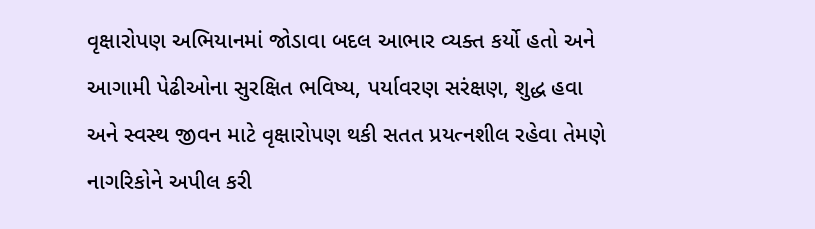વૃક્ષારોપણ અભિયાનમાં જોડાવા બદલ આભાર વ્યક્ત કર્યો હતો અને આગામી પેઢીઓના સુરક્ષિત ભવિષ્ય, પર્યાવરણ સરંક્ષણ, શુદ્ધ હવા અને સ્વસ્થ જીવન માટે વૃક્ષારોપણ થકી સતત પ્રયત્નશીલ રહેવા તેમણે નાગરિકોને અપીલ કરી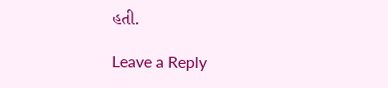હતી.

Leave a Reply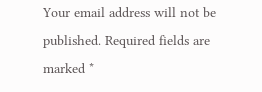Your email address will not be published. Required fields are marked *